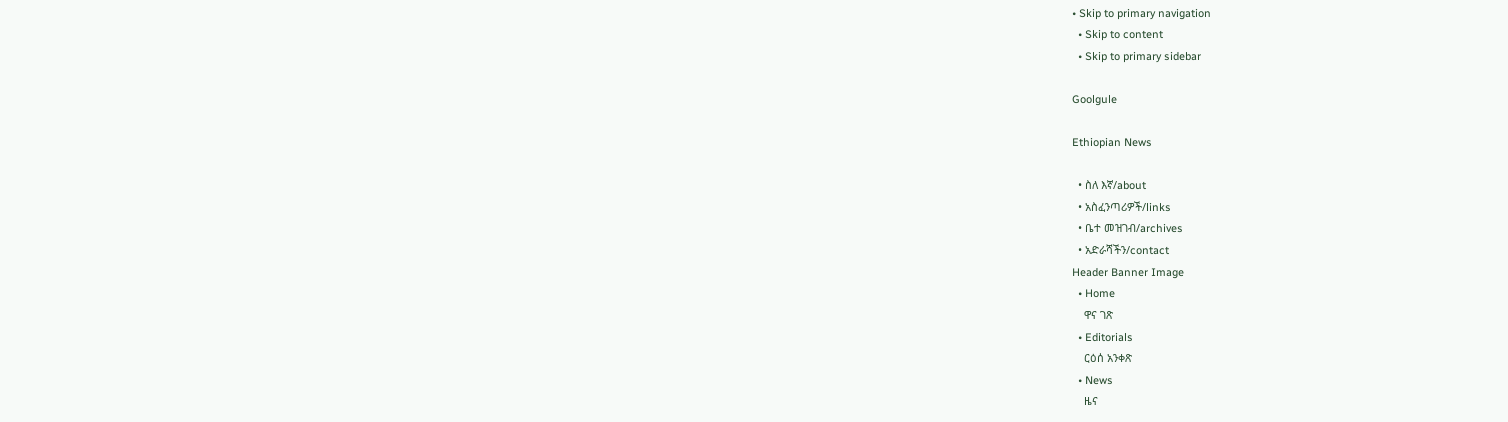• Skip to primary navigation
  • Skip to content
  • Skip to primary sidebar

Goolgule

Ethiopian News

  • ስለ እኛ/about
  • አስፈንጣሪዎች/links
  • ቤተ መዝገብ/archives
  • አድራሻችን/contact
Header Banner Image
  • Home
    ዋና ገጽ
  • Editorials
    ርዕሰ አንቀጽ
  • News
    ዜና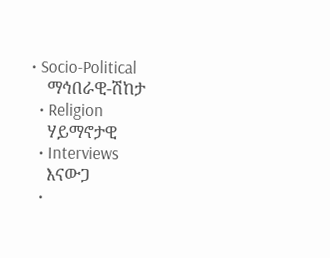• Socio-Political
    ማኅበራዊ-ሽከታ
  • Religion
    ሃይማኖታዊ
  • Interviews
    እናውጋ
  •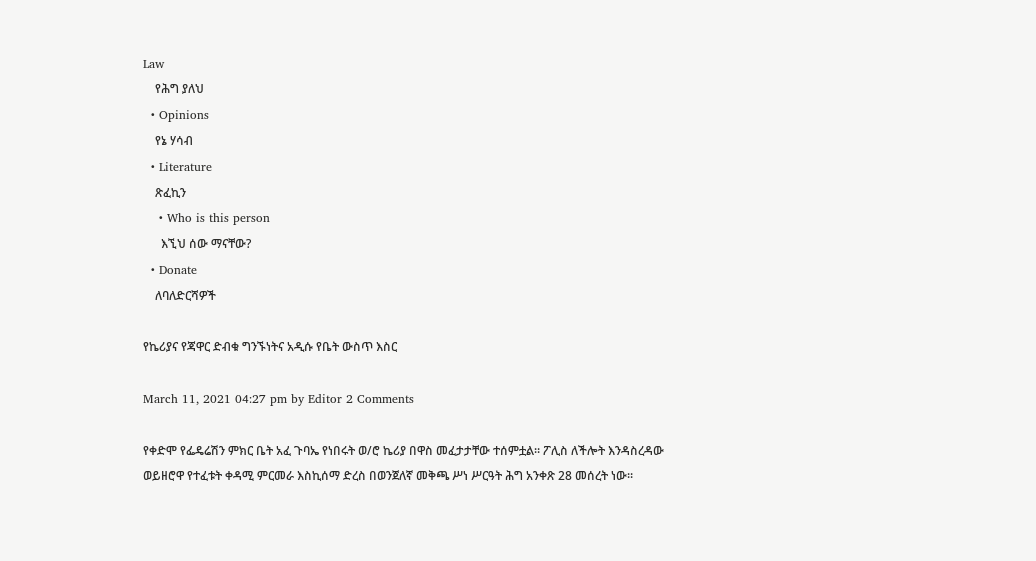Law
    የሕግ ያለህ
  • Opinions
    የኔ ሃሳብ
  • Literature
    ጽፈኪን
    • Who is this person
      እኚህ ሰው ማናቸው?
  • Donate
    ለባለድርሻዎች

የኬሪያና የጃዋር ድብቁ ግንኙነትና አዲሱ የቤት ውስጥ እስር

March 11, 2021 04:27 pm by Editor 2 Comments

የቀድሞ የፌዴሬሽን ምክር ቤት አፈ ጉባኤ የነበሩት ወ/ሮ ኬሪያ በዋስ መፈታታቸው ተሰምቷል። ፖሊስ ለችሎት እንዳስረዳው ወይዘሮዋ የተፈቱት ቀዳሚ ምርመራ እስኪሰማ ድረስ በወንጀለኛ መቅጫ ሥነ ሥርዓት ሕግ አንቀጽ 28 መሰረት ነው።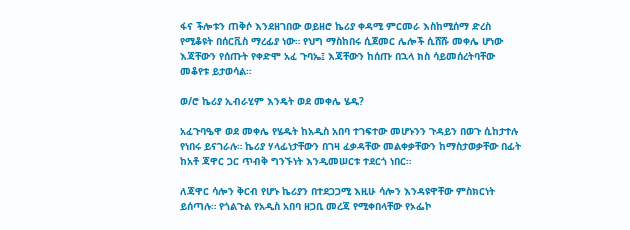ፋና ችሎቱን ጠቅሶ እንደዘገበው ወይዘሮ ኬሪያ ቀዳሚ ምርመራ እስከሚሰማ ድረስ የሚቆዩት በሰርቪስ ማረፊያ ነው። የህግ ማስከበሩ ሲጀመር ሌሎች ሲሸሹ መቀሌ ሆነው እጃቸውን የሰጡት የቀድሞ አፈ ጉባኤ፤ እጃቸውን ከሰጡ በኋላ ክስ ሳይመሰረትባቸው መቆየቱ ይታወሳል።

ወ/ሮ ኬሪያ ኢብራሂም እንዴት ወደ መቀሌ ሄዱ?

አፈጉባዔዋ ወደ መቀሌ የሄዱት ከአዲስ አበባ ተገፍተው መሆኑንን ጉዳይን በወጉ ሲከታተሉ የነበሩ ይናገራሉ። ኬሪያ ሃላፊነታቸውን በገዛ ፈቃዳቸው መልቀቃቸውን ከማስታወቃቸው በፊት ከአቶ ጃዋር ጋር ጥብቅ ግንኙነት እንዲመሠርቱ ተደርጎ ነበር።

ለጃዋር ሳሎን ቅርብ የሆኑ ኬሪያን በተደጋጋሚ እዚሁ ሳሎን እንዳዩዋቸው ምስክርነት ይሰጣሉ። የጎልጉል የአዲስ አበባ ዘጋቢ መረጃ የሚቀበላቸው የኦፌኮ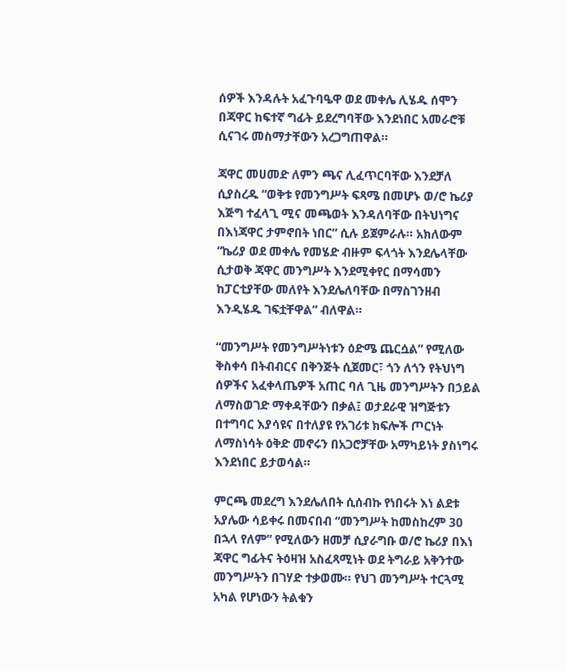ሰዎች እንዳሉት አፈጉባዔዋ ወደ መቀሌ ሊሄዱ ሰሞን በጃዋር ከፍተኛ ግፊት ይደረግባቸው እንደነበር አመራሮቹ ሲናገሩ መስማታቸውን አረጋግጠዋል።

ጃዋር መሀመድ ለምን ጫና ሊፈጥርባቸው እንደቻለ ሲያስረዱ “ወቅቱ የመንግሥት ፍጻሜ በመሆኑ ወ/ሮ ኬሪያ እጅግ ተፈላጊ ሚና መጫወት እንዳለባቸው በትህነግና በእነጃዋር ታምኖበት ነበር” ሲሉ ይጀምራሉ። አክለውም “ኬሪያ ወደ መቀሌ የመሄድ ብዙም ፍላጎት እንደሌላቸው ሲታወቅ ጃዋር መንግሥት እንደሚቀየር በማሳመን ከፓርቲያቸው መለየት እንደሌለባቸው በማስገንዘብ እንዲሄዱ ገፍቷቸዋል” ብለዋል።

“መንግሥት የመንግሥትነቱን ዕድሜ ጨርሷል” የሚለው ቅስቀሳ በትብብርና በቅንጅት ሲጀመር፣ ጎን ለጎን የትህነግ ሰዎችና አፈቀላጤዎች አጠር ባለ ጊዜ መንግሥትን በኃይል ለማስወገድ ማቀዳቸውን በቃል፤ ወታደራዊ ዝግጅቱን በተግባር እያሳዩና በተለያዩ የአገሪቱ ክፍሎች ጦርነት ለማስነሳት ዕቅድ መኖሩን በአጋሮቻቸው አማካይነት ያስነግሩ እንደነበር ይታወሳል።

ምርጫ መደረግ እንደሌለበት ሲሰብኩ የነበሩት እነ ልደቱ አያሌው ሳይቀሩ በመናበብ “መንግሥት ከመስከረም 30 በኋላ የለም” የሚለውን ዘመቻ ሲያራግቡ ወ/ሮ ኬሪያ በእነ ጃዋር ግፊትና ትዕዛዝ አስፈጻሚነት ወደ ትግራይ አቅንተው መንግሥትን በገሃድ ተቃወሙ። የህገ መንግሥት ተርጓሚ አካል የሆነውን ትልቁን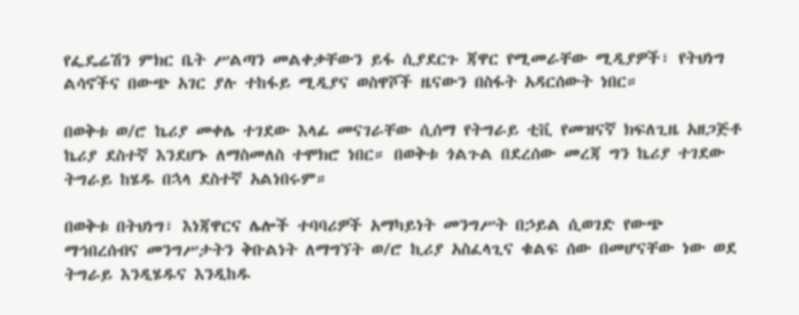የፌዴሬሽን ምክር ቤት ሥልጣን መልቀቃቸውን ይፋ ሲያደርጉ ጃዋር የሚመራቸው ሚዲያዎች፣ የትህነግ ልሳኖችና በውጭ አገር ያሉ ተከፋይ ሚዲያና ወስዋሾች ዜናውን በስፋት አዳርሰውት ነበር።

በወቅቱ ወ/ሮ ኬሪያ መቀሌ ተገደው እላፊ መናገራቸው ሲሰማ የትግራይ ቲቪ የመዝናኛ ክፍለጊዜ አዘጋጅቶ ኬሪያ ደስተኛ እንደሆኑ ለማስመለስ ተሞክሮ ነበር። በወቅቱ ጎልጉል በደረሰው መረጃ ግን ኬሪያ ተገደው ትግራይ ከሄዱ በኋላ ደስተኛ አልነበሩም።

በወቅቱ በትህነግ፣ እነጃዋርና ሌሎች ተባባሪዎች አማካይነት መንግሥት በኃይል ሲወገድ የውጭ ማኅበረሰብና መንግሥታትን ቅቡልነት ለማግኘት ወ/ሮ ኪሪያ አስፈላጊና ቁልፍ ሰው በመሆናቸው ነው ወደ ትግራይ እንዲሄዱና እንዲከዱ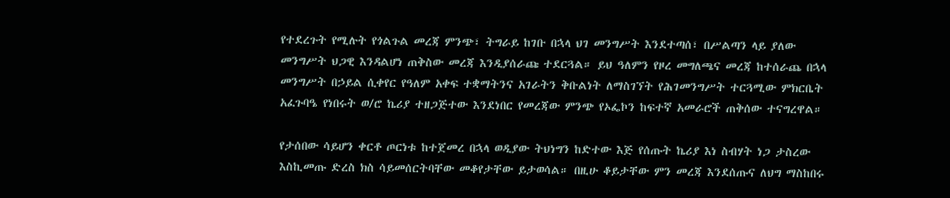የተደረጉት የሚሉት የጎልጉል መረጃ ምንጭ፣ ትግራይ ከገቡ በኋላ ህገ መንግሥት እንደተጣሰ፣ በሥልጣን ላይ ያለው መንግሥት ህጋዊ እንዳልሆነ ጠቅስው መረጃ እንዲያሰራጩ ተደርጓል። ይህ ዓለምን የዞረ መግለጫና መረጃ ከተሰራጨ በኋላ መንግሥት በኃይል ሲቀየር የዓለም አቀፍ ተቋማትንና አገራትን ቅቡልነት ለማስገኘት የሕገመንግሥት ተርጓሚው ምክርቤት አፈጉባዔ የነበሩት ወ/ሮ ኬሪያ ተዘጋጅተው እንደነበር የመረጃው ምንጭ የኦፌኮን ከፍተኛ አመራሮች ጠቅሰው ተናግረዋል።

የታሰበው ሳይሆን ቀርቶ ጦርነቱ ከተጀመረ በኋላ ወዲያው ትህነግን ከድተው እጅ የሰጡት ኬሪያ እነ ስብሃት ነጋ ታስረው እስኪመጡ ድረስ ክስ ሳይመሰርትባቸው መቆየታቸው ይታወሳል። በዚሁ ቆይታቸው ምን መረጃ እንደሰጡና ለህግ ማስከበሩ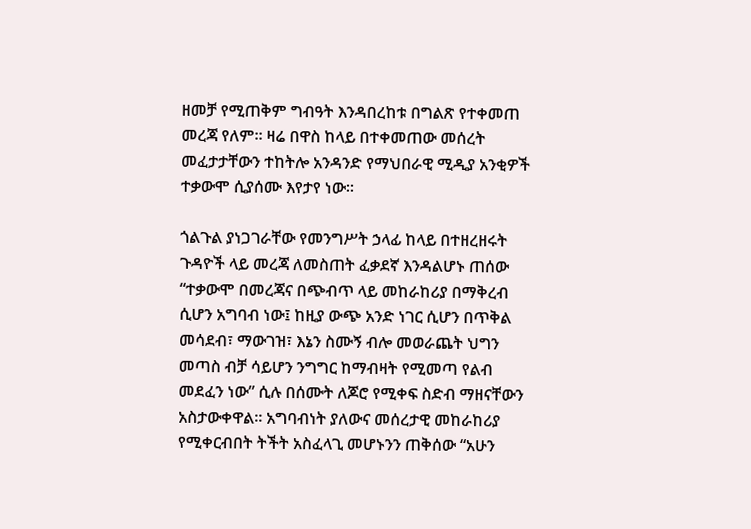ዘመቻ የሚጠቅም ግብዓት እንዳበረከቱ በግልጽ የተቀመጠ መረጃ የለም። ዛሬ በዋስ ከላይ በተቀመጠው መሰረት መፈታታቸውን ተከትሎ አንዳንድ የማህበራዊ ሚዲያ አንቂዎች ተቃውሞ ሲያሰሙ እየታየ ነው።

ጎልጉል ያነጋገራቸው የመንግሥት ኃላፊ ከላይ በተዘረዘሩት ጉዳዮች ላይ መረጃ ለመስጠት ፈቃደኛ እንዳልሆኑ ጠሰው “ተቃውሞ በመረጃና በጭብጥ ላይ መከራከሪያ በማቅረብ ሲሆን አግባብ ነው፤ ከዚያ ውጭ አንድ ነገር ሲሆን በጥቅል መሳደብ፣ ማውገዝ፣ እኔን ስሙኝ ብሎ መወራጨት ህግን መጣስ ብቻ ሳይሆን ንግግር ከማብዛት የሚመጣ የልብ መደፈን ነው” ሲሉ በሰሙት ለጆሮ የሚቀፍ ስድብ ማዘናቸውን አስታውቀዋል። አግባብነት ያለውና መሰረታዊ መከራከሪያ የሚቀርብበት ትችት አስፈላጊ መሆኑንን ጠቅሰው “አሁን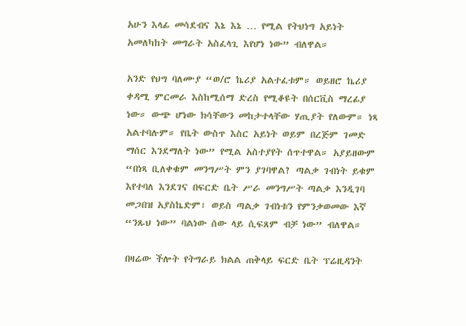አሁን እላፊ መሳደብና እኔ እኔ … የሚል የትህነግ አይነት አመለካከት መግራት አስፈላጊ እየሆነ ነው” ብለዋል።

አንድ የህግ ባለሙያ “ወ/ሮ ኬሪያ አልተፈቱም። ወይዘሮ ኬሪያ ቀዳሚ ምርመራ እስከሚሰማ ድረስ የሚቆዩት በሰርቪስ ማረፊያ ነው። ውጭ ሆነው ክሳቸውን መከታተላቸው ሃጢያት የለውም። ነጻ አልተባሉም። የቤት ውስጥ እስር አይነት ወይም በረጅም ገመድ ማሰር እንደማለት ነው” የሚል አስተያየት ሰጥተዋል። አያይዘውም “በነጻ ቢለቀቁም መንግሥት ምን ያገባዋል? ጣልቃ ገብነት ይቁም እየተባለ እንደገና በፍርድ ቤት ሥራ መንግሥት ጣልቃ እንዲገባ መጋበዝ አያስኬድም፣ ወይስ ጣልቃ ገብነቱን የምንቃወመው እኛ “ንጹህ ነው” ባልነው ሰው ላይ ሲፍጸም ብቻ ነው” ብለዋል።

በዛሬው ችሎት የትግራይ ክልል ጠቅላይ ፍርድ ቤት ፕሬዚዳንት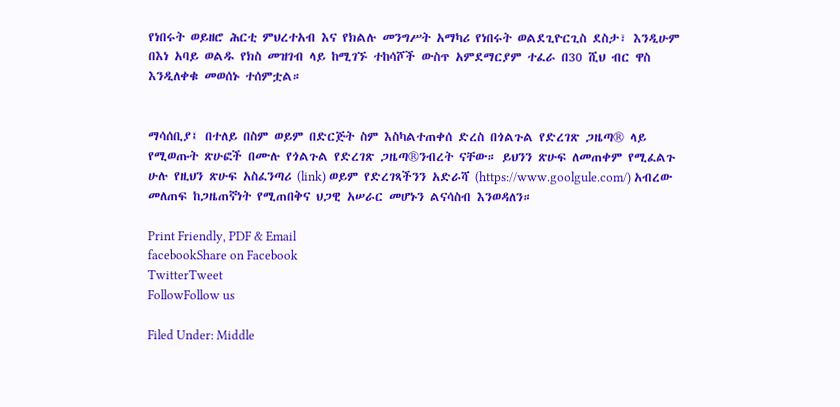የነበሩት ወይዘሮ ሕርቲ ምህረተአብ እና የክልሉ መንግሥት አማካሪ የነበሩት ወልደጊዮርጊስ ደስታ፣ እንዲሁም በእነ አባይ ወልዱ የክስ መዝገብ ላይ ከሚገኙ ተከሳሾች ውስጥ አምደማርያም ተፈራ በ30 ሺህ ብር ዋስ እንዲለቀቁ መወሰኑ ተሰምቷል።


ማሳሰቢያ፤ በተለይ በስም ወይም በድርጅት ስም እስካልተጠቀሰ ድረስ በጎልጉል የድረገጽ ጋዜጣ® ላይ የሚወጡት ጽሁፎች በሙሉ የጎልጉል የድረገጽ ጋዜጣ®ንብረት ናቸው። ይህንን ጽሁፍ ለመጠቀም የሚፈልጉ ሁሉ የዚህን ጽሁፍ አስፈንጣሪ (link) ወይም የድረገጻችንን አድራሻ (https://www.goolgule.com/) አብረው መለጠፍ ከጋዜጠኛነት የሚጠበቅና ህጋዊ አሠራር መሆኑን ልናሳስብ እንወዳለን።

Print Friendly, PDF & Email
facebookShare on Facebook
TwitterTweet
FollowFollow us

Filed Under: Middle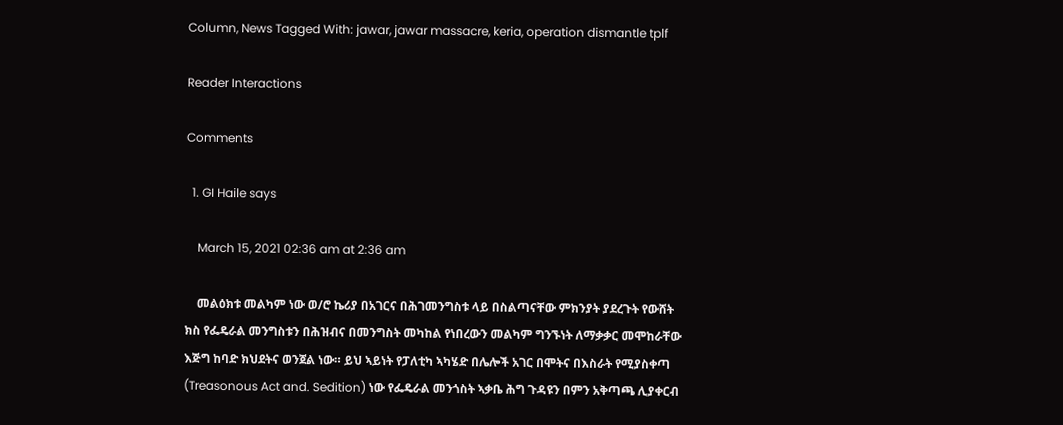Column, News Tagged With: jawar, jawar massacre, keria, operation dismantle tplf

Reader Interactions

Comments

  1. GI Haile says

    March 15, 2021 02:36 am at 2:36 am

    መልዕክቱ መልካም ነው ወ/ሮ ኬሪያ በአገርና በሕገመንግስቱ ላይ በስልጣናቸው ምክንያት ያደረጉት የውሸት ክስ የፌዴራል መንግስቱን በሕዝብና በመንግስት መካከል የነበረውን መልካም ግንኙነት ለማቃቃር መሞከራቸው እጅግ ከባድ ክህደትና ወንጀል ነው። ይህ ኣይነት የፓለቲካ ኣካሄድ በሌሎች አገር በሞትና በእስራት የሚያስቀጣ (Treasonous Act and. Sedition) ነው የፌዴራል መንጎስት ኣቃቤ ሕግ ጉዳዩን በምን አቅጣጫ ሊያቀርብ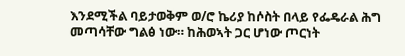እንደሚችል ባይታወቅም ወ/ሮ ኬሪያ ከሶስት በላይ የፌዴራል ሕግ መጣሳቸው ግልፅ ነው። ከሕወኣት ጋር ሆነው ጦርነት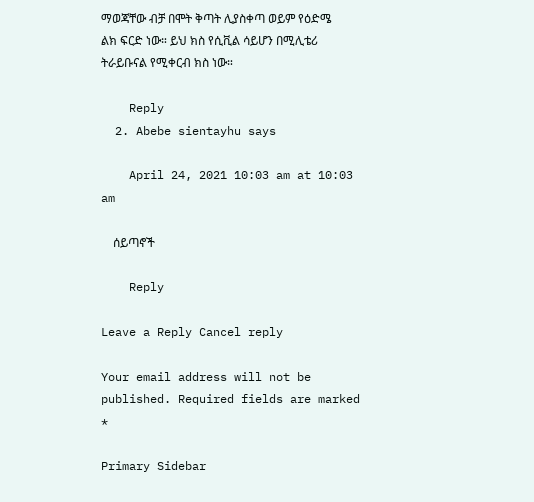ማወጃቸው ብቻ በሞት ቅጣት ሊያስቀጣ ወይም የዕድሜ ልክ ፍርድ ነው። ይህ ክስ የሲቪል ሳይሆን በሚሊቴሪ ትራይቡናል የሚቀርብ ክስ ነው።

    Reply
  2. Abebe sientayhu says

    April 24, 2021 10:03 am at 10:03 am

    ሰይጣኖች

    Reply

Leave a Reply Cancel reply

Your email address will not be published. Required fields are marked *

Primary Sidebar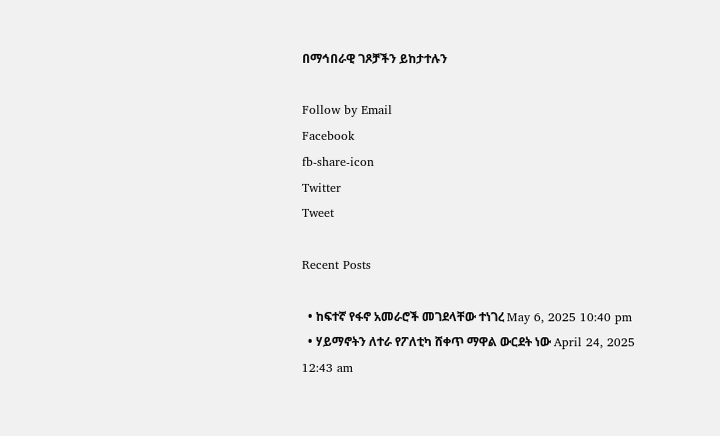በማኅበራዊ ገጾቻችን ይከታተሉን

Follow by Email
Facebook
fb-share-icon
Twitter
Tweet

Recent Posts

  • ከፍተኛ የፋኖ አመራሮች መገደላቸው ተነገረ May 6, 2025 10:40 pm
  • ሃይማኖትን ለተራ የፖለቲካ ሸቀጥ ማዋል ውርደት ነው April 24, 2025 12:43 am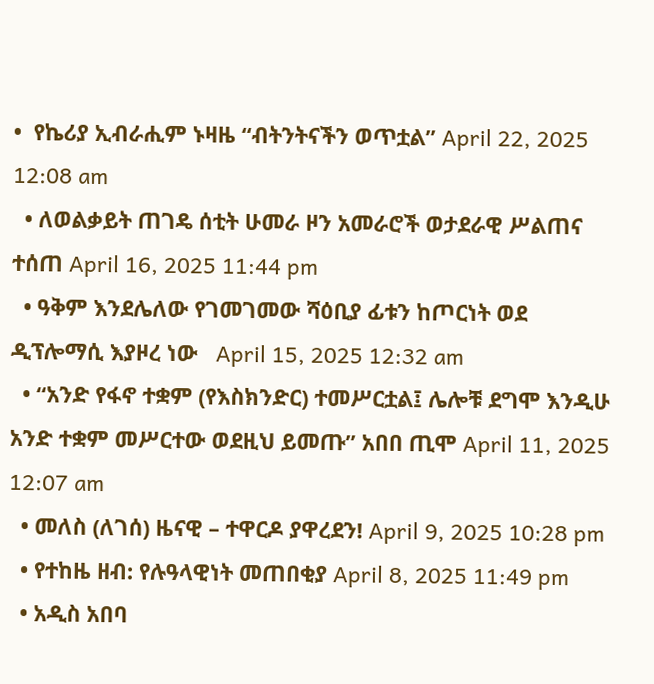•  የኬሪያ ኢብራሒም ኑዛዜ “ብትንትናችን ወጥቷል” April 22, 2025 12:08 am
  • ለወልቃይት ጠገዴ ሰቲት ሁመራ ዞን አመራሮች ወታደራዊ ሥልጠና ተሰጠ April 16, 2025 11:44 pm
  • ዓቅም እንደሌለው የገመገመው ሻዕቢያ ፊቱን ከጦርነት ወደ ዲፕሎማሲ እያዞረ ነው   April 15, 2025 12:32 am
  • “አንድ የፋኖ ተቋም (የእስክንድር) ተመሥርቷል፤ ሌሎቹ ደግሞ እንዲሁ አንድ ተቋም መሥርተው ወደዚህ ይመጡ” አበበ ጢሞ April 11, 2025 12:07 am
  • መለስ (ለገሰ) ዜናዊ – ተዋርዶ ያዋረደን! April 9, 2025 10:28 pm
  • የተከዜ ዘብ: የሉዓላዊነት መጠበቂያ April 8, 2025 11:49 pm
  • አዲስ አበባ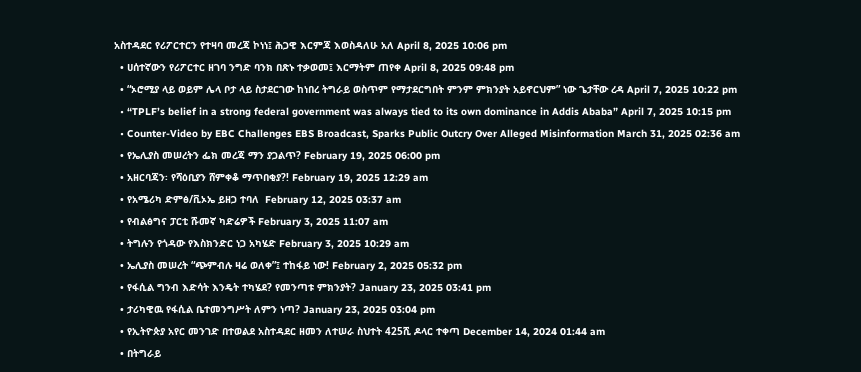አስተዳደር የሪፖርተርን የተዛባ መረጃ ኮነነ፤ ሕጋዊ እርምጃ እወስዳለሁ አለ April 8, 2025 10:06 pm
  • ሀሰተኛውን የሪፖርተር ዘገባ ንግድ ባንክ በጽኑ ተቃወመ፤ እርማትም ጠየቀ April 8, 2025 09:48 pm
  • “ኦሮሚያ ላይ ወይም ሌላ ቦታ ላይ ስታደርገው ከነበረ ትግራይ ወስጥም የማታደርግበት ምንም ምክንያት አይኖርህም” ነው ጌታቸው ረዳ April 7, 2025 10:22 pm
  • “TPLF’s belief in a strong federal government was always tied to its own dominance in Addis Ababa” April 7, 2025 10:15 pm
  • Counter-Video by EBC Challenges EBS Broadcast, Sparks Public Outcry Over Alleged Misinformation March 31, 2025 02:36 am
  • የኤሊያስ መሠረትን ፌክ መረጃ ማን ያጋልጥ? February 19, 2025 06:00 pm
  • አዘርባጃን፡ የሻዕቢያን ሸምቀቆ ማጥበቂያ?! February 19, 2025 12:29 am
  • የአሜሪካ ድምፅ/ቪኦኤ ይዘጋ ተባለ  February 12, 2025 03:37 am
  • የብልፅግና ፓርቲ ሹመኛ ካድሬዎች February 3, 2025 11:07 am
  • ትግሉን የጎዳው የእስክንድር ነጋ አካሄድ February 3, 2025 10:29 am
  • ኤሊያስ መሠረት “ጭምብሉ ዛሬ ወለቀ”፤ ተከፋይ ነው! February 2, 2025 05:32 pm
  • የፋሲል ግንብ እድሳት እንዴት ተካሄደ? የመንጣቱ ምክንያት? January 23, 2025 03:41 pm
  • ታሪካዊዉ የፋሲል ቤተመንግሥት ለምን ነጣ? January 23, 2025 03:04 pm
  • የኢትዮጵያ አየር መንገድ በተወልደ አስተዳደር ዘመን ለተሠራ ስህተት 425ሺ ዶላር ተቀጣ December 14, 2024 01:44 am
  • በትግራይ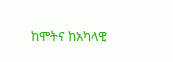ከሞትና ከአካላዊ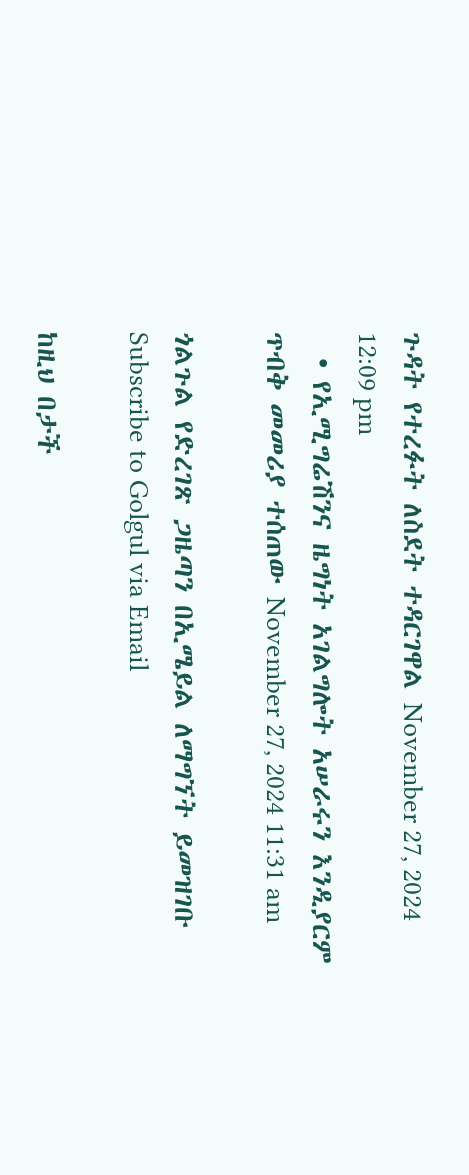ጉዳት የተረፉት ለስደት ተዳርገዋል November 27, 2024 12:09 pm
  • የኢሚግሬሽንና ዜግነት አገልግሎት አሠራሩን እንዲያርም ጥብቅ መመሪያ ተሰጠው November 27, 2024 11:31 am

ጎልጉል የድረገጽ ጋዜጣን በኢሜይል ለማግኘት ይመዝገቡ Subscribe to Golgul via Email

ከዚህ በታች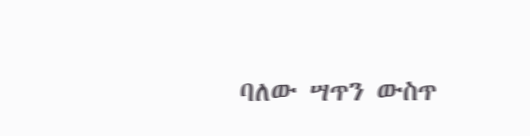ባለው ሣጥን ውስጥ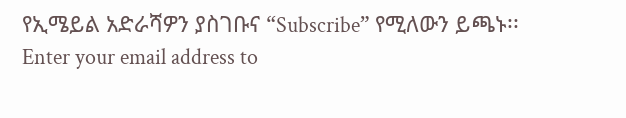የኢሜይል አድራሻዎን ያስገቡና “Subscribe” የሚለውን ይጫኑ፡፡
Enter your email address to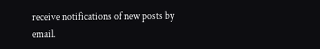receive notifications of new posts by email.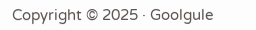Copyright © 2025 · Goolgule